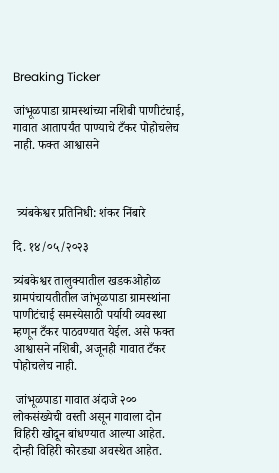Breaking Ticker

जांभूळपाडा ग्रामस्थांच्या नशिबी पाणीटंचाई, गावात आतापर्यंत पाण्याचे टँकर पोहोचलेच नाही. फक्त आश्वासने



 त्र्यंबकेश्वर प्रतिनिधी: शंकर निंबारे

दि. १४/०५/२०२३

त्र्यंबकेश्वर तालुक्यातील खडकओहोळ ग्रामपंचायतीतील जांभूळपाडा ग्रामस्थांना पाणीटंचाई समस्येसाठी पर्यायी व्यवस्था म्हणून टँकर पाठवण्यात येईल. असे फक्त आश्वासने नशिबी, अजूनही गावात टँकर पोहोचलेच नाही.

 जांभूळपाडा गावात अंदाजे २०० लोकसंख्येची वस्ती असून गावाला दोन विहिरी खोदून बांधण्यात आल्या आहेत. दोन्ही विहिरी कोरड्या अवस्थेत आहेत.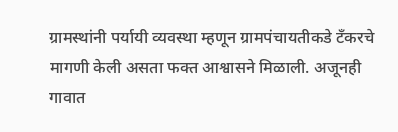ग्रामस्थांनी पर्यायी व्यवस्था म्हणून ग्रामपंचायतीकडे टँकरचे मागणी केली असता फक्त आश्वासने मिळाली. अजूनही गावात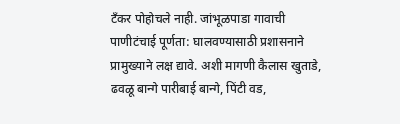टँकर पोहोचले नाही. जांभूळपाडा गावाची पाणीटंचाई पूर्णता: घालवण्यासाठी प्रशासनाने प्रामुख्याने लक्ष द्यावे. अशी मागणी कैलास खुताडे, ढवळू बान्गे पारीबाई बान्गे, पिंटी वड,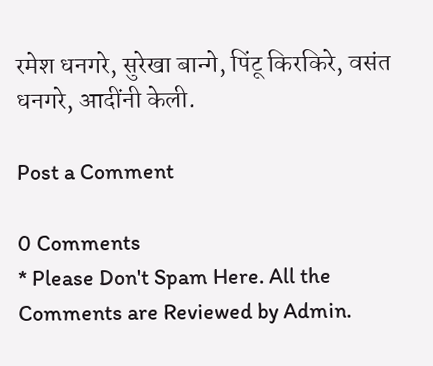रमेश धनगरे, सुरेखा बान्गे, पिंटू किरकिरे, वसंत धनगरे, आदींनी केली.

Post a Comment

0 Comments
* Please Don't Spam Here. All the Comments are Reviewed by Admin.